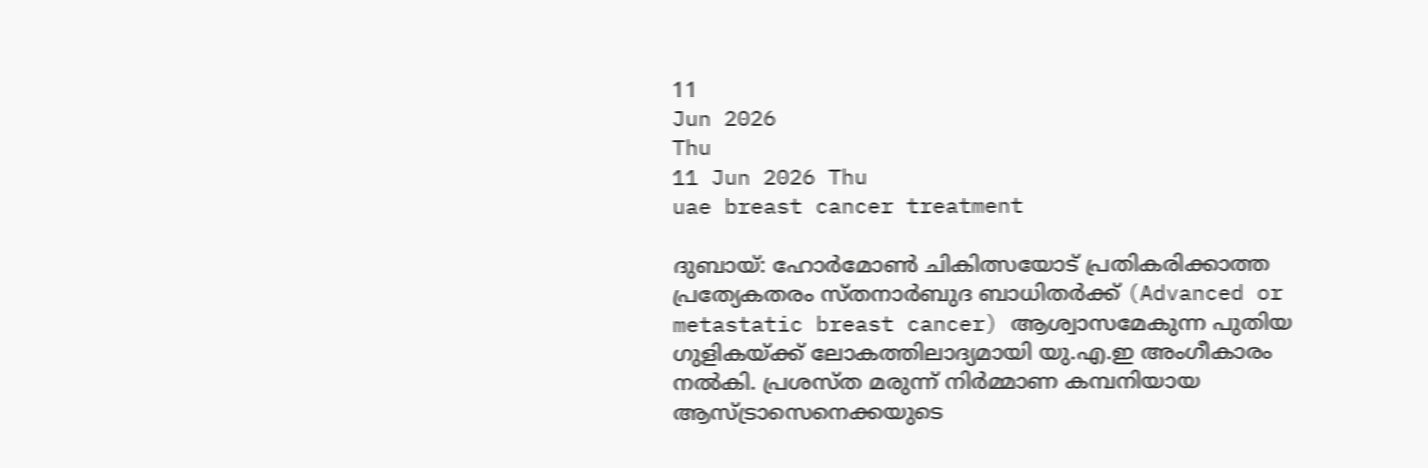11
Jun 2026
Thu
11 Jun 2026 Thu
uae breast cancer treatment

ദുബായ്: ഹോര്‍മോണ്‍ ചികിത്സയോട് പ്രതികരിക്കാത്ത പ്രത്യേകതരം സ്തനാര്‍ബുദ ബാധിതര്‍ക്ക് (Advanced or metastatic breast cancer) ആശ്വാസമേകുന്ന പുതിയ ഗുളികയ്ക്ക് ലോകത്തിലാദ്യമായി യു.എ.ഇ അംഗീകാരം നല്‍കി. പ്രശസ്ത മരുന്ന് നിര്‍മ്മാണ കമ്പനിയായ ആസ്ട്രാസെനെക്കയുടെ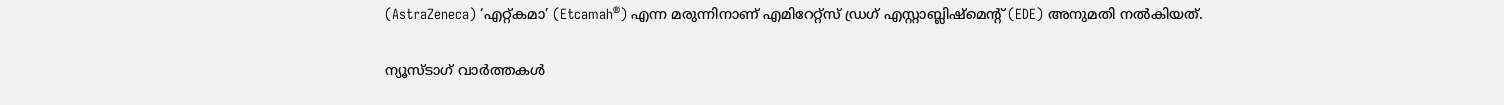(AstraZeneca) ‘എറ്റ്കമാ’ (Etcamah®) എന്ന മരുന്നിനാണ് എമിറേറ്റ്‌സ് ഡ്രഗ് എസ്റ്റാബ്ലിഷ്‌മെന്റ് (EDE) അനുമതി നല്‍കിയത്.

ന്യൂസ്ടാഗ് വാര്‍ത്തകള്‍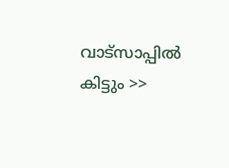വാട്‌സാപ്പില്‍ കിട്ടും >>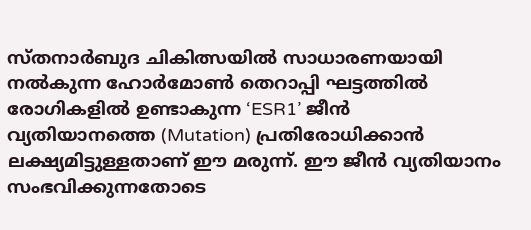സ്തനാര്‍ബുദ ചികിത്സയില്‍ സാധാരണയായി നല്‍കുന്ന ഹോര്‍മോണ്‍ തെറാപ്പി ഘട്ടത്തില്‍ രോഗികളില്‍ ഉണ്ടാകുന്ന ‘ESR1’ ജീന്‍ വ്യതിയാനത്തെ (Mutation) പ്രതിരോധിക്കാന്‍ ലക്ഷ്യമിട്ടുള്ളതാണ് ഈ മരുന്ന്. ഈ ജീന്‍ വ്യതിയാനം സംഭവിക്കുന്നതോടെ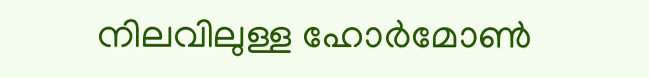നിലവിലുള്ള ഹോര്‍മോണ്‍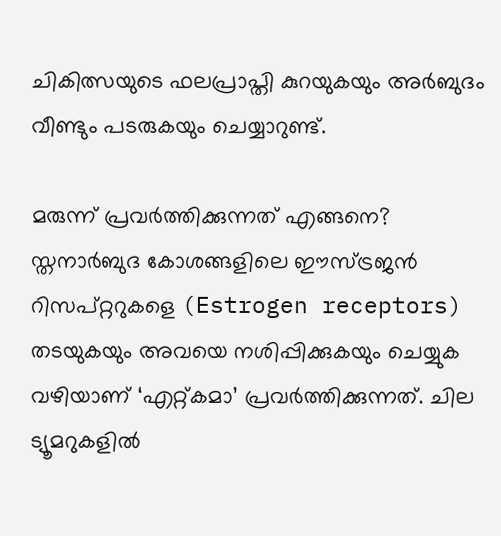ചികിത്സയുടെ ഫലപ്രാപ്തി കുറയുകയും അര്‍ബുദം വീണ്ടും പടരുകയും ചെയ്യാറുണ്ട്.

മരുന്ന് പ്രവര്‍ത്തിക്കുന്നത് എങ്ങനെ?
സ്തനാര്‍ബുദ കോശങ്ങളിലെ ഈസ്ട്രജന്‍ റിസപ്റ്ററുകളെ (Estrogen receptors) തടയുകയും അവയെ നശിപ്പിക്കുകയും ചെയ്യുക വഴിയാണ് ‘എറ്റ്കമാ’ പ്രവര്‍ത്തിക്കുന്നത്. ചില ട്യൂമറുകളില്‍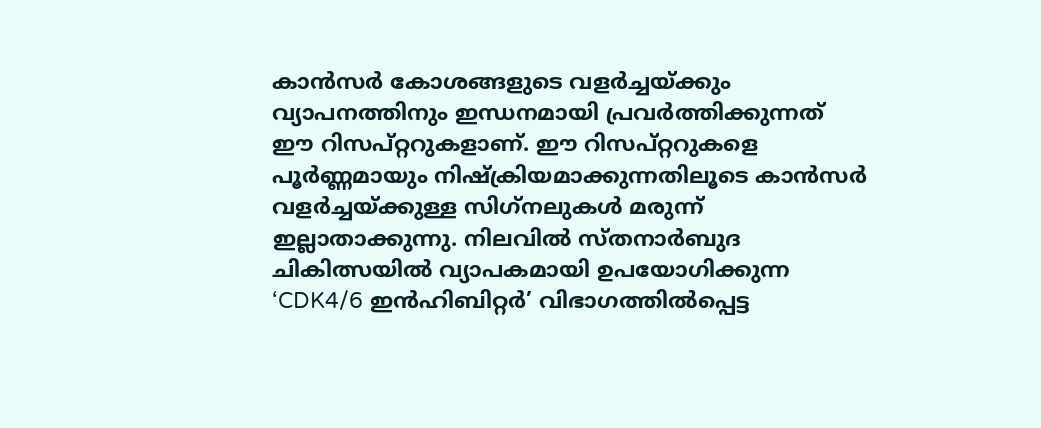കാന്‍സര്‍ കോശങ്ങളുടെ വളര്‍ച്ചയ്ക്കും വ്യാപനത്തിനും ഇന്ധനമായി പ്രവര്‍ത്തിക്കുന്നത് ഈ റിസപ്റ്ററുകളാണ്. ഈ റിസപ്റ്ററുകളെ പൂര്‍ണ്ണമായും നിഷ്‌ക്രിയമാക്കുന്നതിലൂടെ കാന്‍സര്‍ വളര്‍ച്ചയ്ക്കുള്ള സിഗ്‌നലുകള്‍ മരുന്ന് ഇല്ലാതാക്കുന്നു. നിലവില്‍ സ്തനാര്‍ബുദ ചികിത്സയില്‍ വ്യാപകമായി ഉപയോഗിക്കുന്ന ‘CDK4/6 ഇന്‍ഹിബിറ്റര്‍’ വിഭാഗത്തില്‍പ്പെട്ട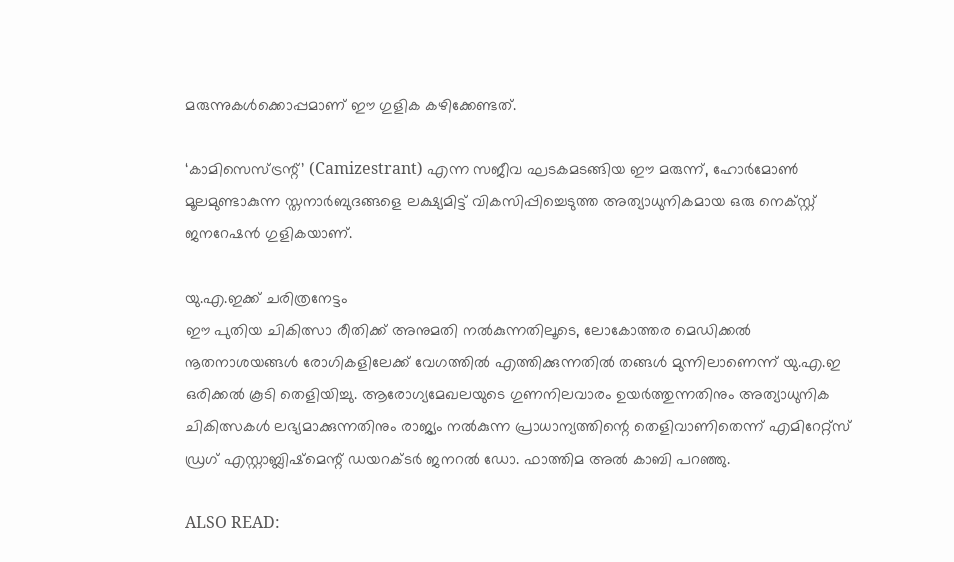മരുന്നുകള്‍ക്കൊപ്പമാണ് ഈ ഗുളിക കഴിക്കേണ്ടത്.

‘കാമിസെസ്ട്രന്റ്’ (Camizestrant) എന്ന സജീവ ഘടകമടങ്ങിയ ഈ മരുന്ന്, ഹോര്‍മോണ്‍ മൂലമുണ്ടാകുന്ന സ്തനാര്‍ബുദങ്ങളെ ലക്ഷ്യമിട്ട് വികസിപ്പിച്ചെടുത്ത അത്യാധുനികമായ ഒരു നെക്സ്റ്റ് ജനറേഷന്‍ ഗുളികയാണ്.

യു.എ.ഇക്ക് ചരിത്രനേട്ടം
ഈ പുതിയ ചികിത്സാ രീതിക്ക് അനുമതി നല്‍കുന്നതിലൂടെ, ലോകോത്തര മെഡിക്കല്‍ നൂതനാശയങ്ങള്‍ രോഗികളിലേക്ക് വേഗത്തില്‍ എത്തിക്കുന്നതില്‍ തങ്ങള്‍ മുന്നിലാണെന്ന് യു.എ.ഇ ഒരിക്കല്‍ കൂടി തെളിയിച്ചു. ആരോഗ്യമേഖലയുടെ ഗുണനിലവാരം ഉയര്‍ത്തുന്നതിനും അത്യാധുനിക ചികിത്സകള്‍ ലഭ്യമാക്കുന്നതിനും രാജ്യം നല്‍കുന്ന പ്രാധാന്യത്തിന്റെ തെളിവാണിതെന്ന് എമിറേറ്റ്‌സ് ഡ്രഗ് എസ്റ്റാബ്ലിഷ്‌മെന്റ് ഡയറക്ടര്‍ ജനറല്‍ ഡോ. ഫാത്തിമ അല്‍ കാബി പറഞ്ഞു.

ALSO READ: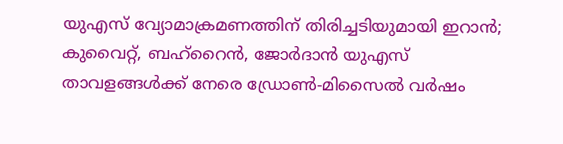യുഎസ് വ്യോമാക്രമണത്തിന് തിരിച്ചടിയുമായി ഇറാൻ; കുവൈറ്റ്, ബഹ്‌റൈൻ, ജോർദാൻ യുഎസ് താവളങ്ങൾക്ക് നേരെ ഡ്രോൺ-മിസൈൽ വർഷം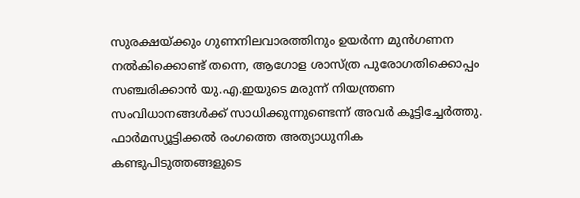സുരക്ഷയ്ക്കും ഗുണനിലവാരത്തിനും ഉയര്‍ന്ന മുന്‍ഗണന നല്‍കിക്കൊണ്ട് തന്നെ, ആഗോള ശാസ്ത്ര പുരോഗതിക്കൊപ്പം സഞ്ചരിക്കാന്‍ യു.എ.ഇയുടെ മരുന്ന് നിയന്ത്രണ സംവിധാനങ്ങള്‍ക്ക് സാധിക്കുന്നുണ്ടെന്ന് അവര്‍ കൂട്ടിച്ചേര്‍ത്തു. ഫാര്‍മസ്യൂട്ടിക്കല്‍ രംഗത്തെ അത്യാധുനിക കണ്ടുപിടുത്തങ്ങളുടെ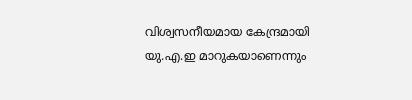വിശ്വസനീയമായ കേന്ദ്രമായി യു.എ.ഇ മാറുകയാണെന്നും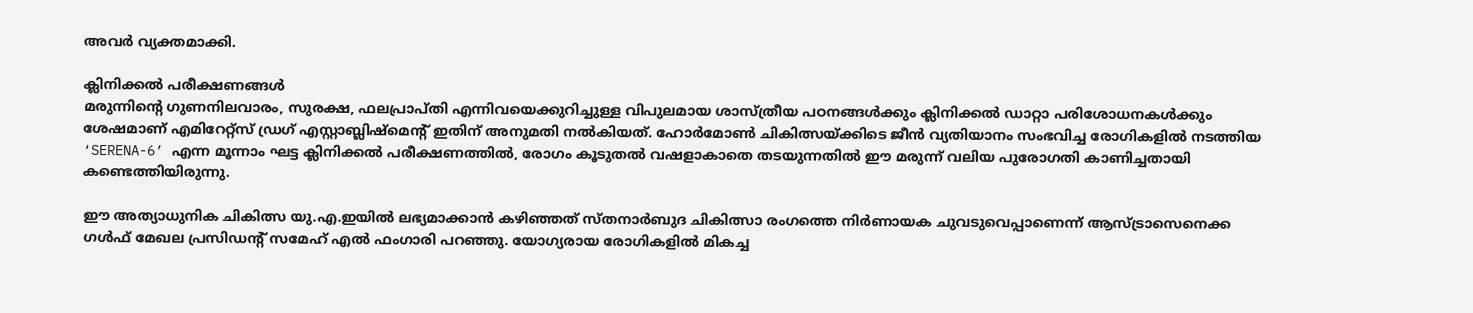അവര്‍ വ്യക്തമാക്കി.

ക്ലിനിക്കല്‍ പരീക്ഷണങ്ങള്‍
മരുന്നിന്റെ ഗുണനിലവാരം, സുരക്ഷ, ഫലപ്രാപ്തി എന്നിവയെക്കുറിച്ചുള്ള വിപുലമായ ശാസ്ത്രീയ പഠനങ്ങള്‍ക്കും ക്ലിനിക്കല്‍ ഡാറ്റാ പരിശോധനകള്‍ക്കും ശേഷമാണ് എമിറേറ്റ്‌സ് ഡ്രഗ് എസ്റ്റാബ്ലിഷ്‌മെന്റ് ഇതിന് അനുമതി നല്‍കിയത്. ഹോര്‍മോണ്‍ ചികിത്സയ്ക്കിടെ ജീന്‍ വ്യതിയാനം സംഭവിച്ച രോഗികളില്‍ നടത്തിയ ‘SERENA-6’ എന്ന മൂന്നാം ഘട്ട ക്ലിനിക്കല്‍ പരീക്ഷണത്തില്‍, രോഗം കൂടുതല്‍ വഷളാകാതെ തടയുന്നതില്‍ ഈ മരുന്ന് വലിയ പുരോഗതി കാണിച്ചതായി കണ്ടെത്തിയിരുന്നു.

ഈ അത്യാധുനിക ചികിത്സ യു.എ.ഇയില്‍ ലഭ്യമാക്കാന്‍ കഴിഞ്ഞത് സ്തനാര്‍ബുദ ചികിത്സാ രംഗത്തെ നിര്‍ണായക ചുവടുവെപ്പാണെന്ന് ആസ്ട്രാസെനെക്ക ഗള്‍ഫ് മേഖല പ്രസിഡന്റ് സമേഹ് എല്‍ ഫംഗാരി പറഞ്ഞു. യോഗ്യരായ രോഗികളില്‍ മികച്ച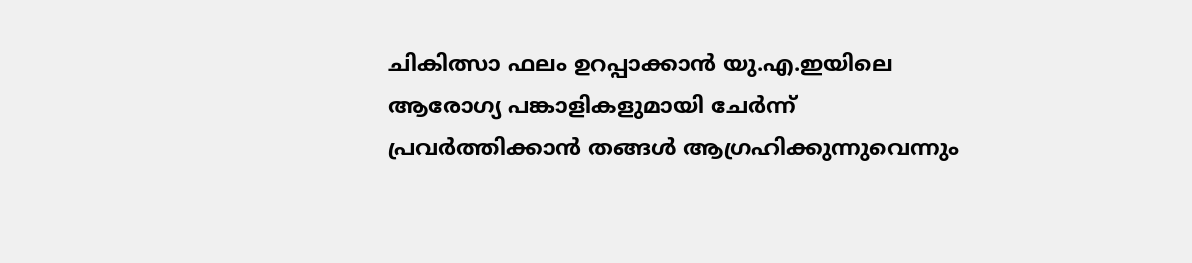ചികിത്സാ ഫലം ഉറപ്പാക്കാന്‍ യു.എ.ഇയിലെ ആരോഗ്യ പങ്കാളികളുമായി ചേര്‍ന്ന് പ്രവര്‍ത്തിക്കാന്‍ തങ്ങള്‍ ആഗ്രഹിക്കുന്നുവെന്നും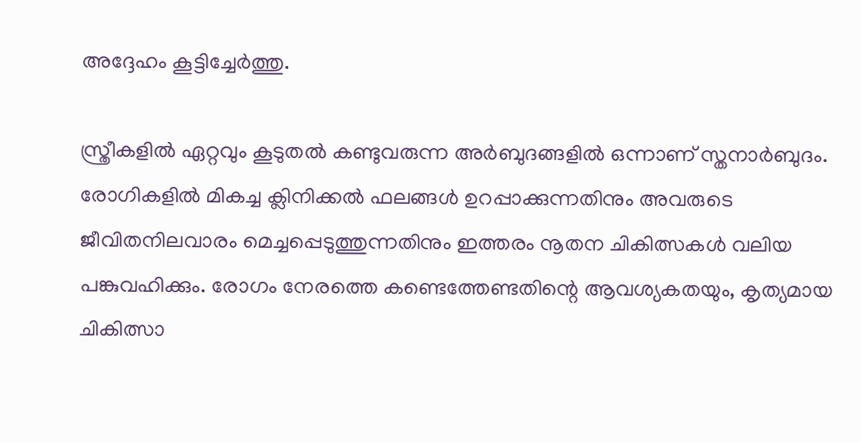അദ്ദേഹം കൂട്ടിച്ചേര്‍ത്തു.

സ്ത്രീകളില്‍ ഏറ്റവും കൂടുതല്‍ കണ്ടുവരുന്ന അര്‍ബുദങ്ങളില്‍ ഒന്നാണ് സ്തനാര്‍ബുദം. രോഗികളില്‍ മികച്ച ക്ലിനിക്കല്‍ ഫലങ്ങള്‍ ഉറപ്പാക്കുന്നതിനും അവരുടെ ജീവിതനിലവാരം മെച്ചപ്പെടുത്തുന്നതിനും ഇത്തരം നൂതന ചികിത്സകള്‍ വലിയ പങ്കുവഹിക്കും. രോഗം നേരത്തെ കണ്ടെത്തേണ്ടതിന്റെ ആവശ്യകതയും, കൃത്യമായ ചികിത്സാ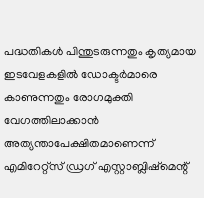പദ്ധതികള്‍ പിന്തുടരുന്നതും കൃത്യമായ ഇടവേളകളില്‍ ഡോക്ടര്‍മാരെ കാണുന്നതും രോഗമുക്തി വേഗത്തിലാക്കാന്‍ അത്യന്താപേക്ഷിതമാണെന്ന് എമിറേറ്റ്‌സ് ഡ്രഗ് എസ്റ്റാബ്ലിഷ്‌മെന്റ്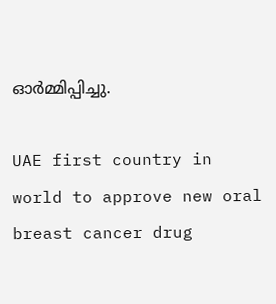ഓര്‍മ്മിപ്പിച്ചു.

UAE first country in world to approve new oral breast cancer drug